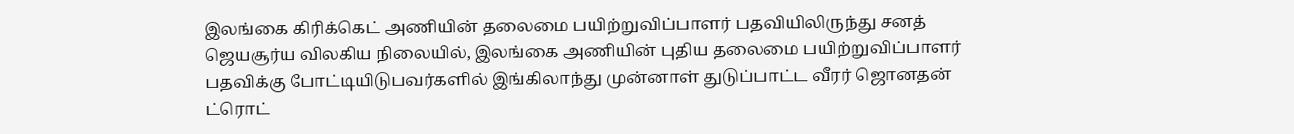இலங்கை கிரிக்கெட் அணியின் தலைமை பயிற்றுவிப்பாளர் பதவியிலிருந்து சனத் ஜெயசூர்ய விலகிய நிலையில், இலங்கை அணியின் புதிய தலைமை பயிற்றுவிப்பாளர் பதவிக்கு போட்டியிடுபவர்களில் இங்கிலாந்து முன்னாள் துடுப்பாட்ட வீரர் ஜொனதன் ட்ரொட்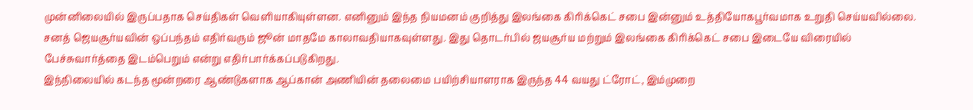முன்னிலையில் இருப்பதாக செய்திகள் வெளியாகியுள்ளன. எனினும் இந்த நியமனம் குறித்து இலங்கை கிரிக்கெட் சபை இன்னும் உத்தியோகபூர்வமாக உறுதி செய்யவில்லை.
சனத் ஜெயசூர்யவின் ஒப்பந்தம் எதிர்வரும் ஜூன் மாதமே காலாவதியாகவுள்ளது. இது தொடர்பில் ஜயசூர்ய மற்றும் இலங்கை கிரிக்கெட் சபை இடையே விரையில் பேச்சுவார்த்தை இடம்பெறும் என்று எதிர்பார்க்கப்படுகிறது.
இந்நிலையில் கடந்த மூன்றரை ஆண்டுகளாக ஆப்கான் அணியின் தலைமை பயிற்சியாளராக இருந்த 44 வயது ட்ரோட், இம்முறை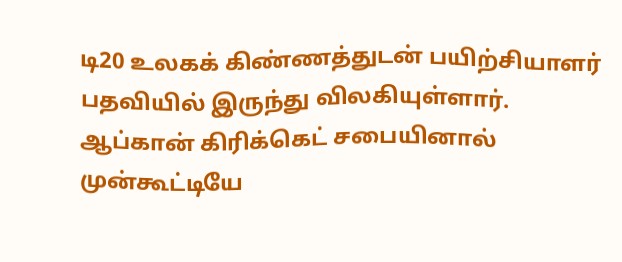டி20 உலகக் கிண்ணத்துடன் பயிற்சியாளர் பதவியில் இருந்து விலகியுள்ளார். ஆப்கான் கிரிக்கெட் சபையினால் முன்கூட்டியே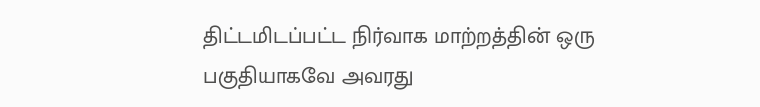திட்டமிடப்பட்ட நிர்வாக மாற்றத்தின் ஒரு பகுதியாகவே அவரது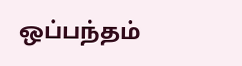ஒப்பந்தம்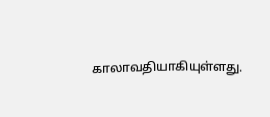காலாவதியாகியுள்ளது.